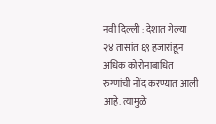नवी दिल्ली : देशात गेल्या २४ तासांत ६९ हजारांहून अधिक कोरोनाबाधित रुग्णांची नोंद करण्यात आली आहे. त्यामुळे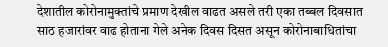देशातील कोरोनामुक्तांचे प्रमाण देखील वाढत असले तरी एका तब्बल दिवसात साठ हजारांवर वाढ होताना गेले अनेक दिवस दिसत असून कोरोनाबाधितांचा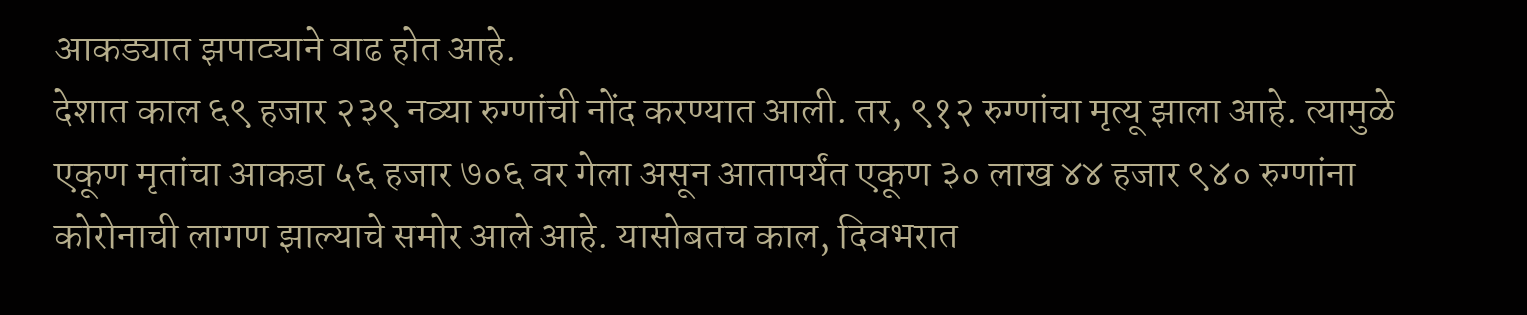आकड्यात झपाट्याने वाढ होत आहे.
देशात काल ६९ हजार २३९ नव्या रुग्णांची नोंद करण्यात आली. तर, ९१२ रुग्णांचा मृत्यू झाला आहे. त्यामुळे एकूण मृतांचा आकडा ५६ हजार ७०६ वर गेला असून आतापर्यंत एकूण ३० लाख ४४ हजार ९४० रुग्णांना कोरोनाची लागण झाल्याचे समोर आले आहे. यासोबतच काल, दिवभरात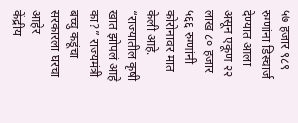५७ हजार ९८९ रुग्णांना डिस्चार्ज देण्यात आला असून एकूण २२ लाख ८० हजार ५६६ रुग्णांनी कोरोनावर मात केली आहे.
“राज्यातील कृषी खात झोपलं आहे का?” राज्यमंत्री बच्चु कडूंचा सरकारला घरचा आहेर
केंद्रीय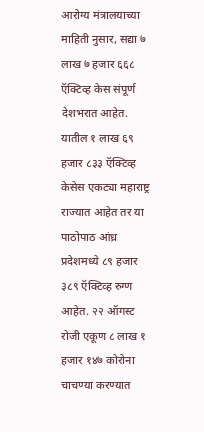आरोग्य मंत्रालयाच्या माहिती नुसार, सद्या ७ लाख ७ हजार ६६८ ऍक्टिव्ह केस संपूर्ण देशभरात आहेत. यातील १ लाख ६९ हजार ८३३ ऍक्टिव्ह केसेस एकट्या महाराष्ट्र राज्यात आहेत तर या पाठोपाठ आंध्र प्रदेशमध्ये ८९ हजार ३८९ ऍक्टिव्ह रुग्ण आहेत. २२ ऑगस्ट रोजी एकूण ८ लाख १ हजार १४७ कोरोना चाचण्या करण्यात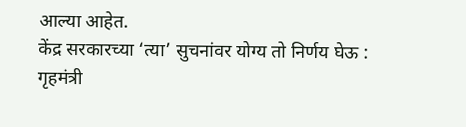आल्या आहेत.
केंद्र सरकारच्या ‘त्या’ सुचनांवर योग्य तो निर्णय घेऊ : गृहमंत्री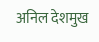अनिल देशमुख